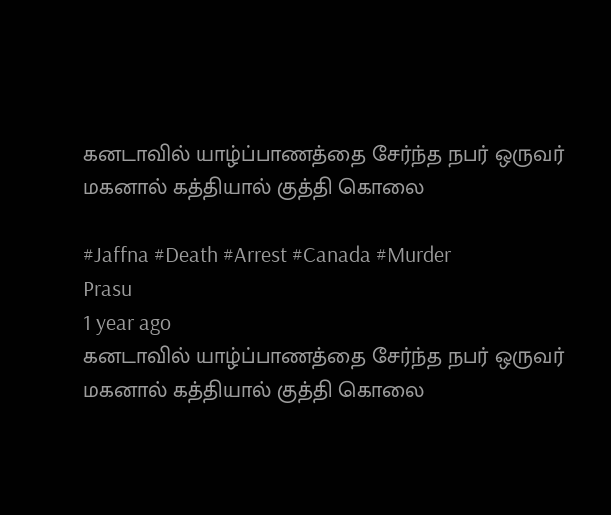கனடாவில் யாழ்ப்பாணத்தை சேர்ந்த நபர் ஒருவர் மகனால் கத்தியால் குத்தி கொலை

#Jaffna #Death #Arrest #Canada #Murder
Prasu
1 year ago
கனடாவில் யாழ்ப்பாணத்தை சேர்ந்த நபர் ஒருவர் மகனால் கத்தியால் குத்தி கொலை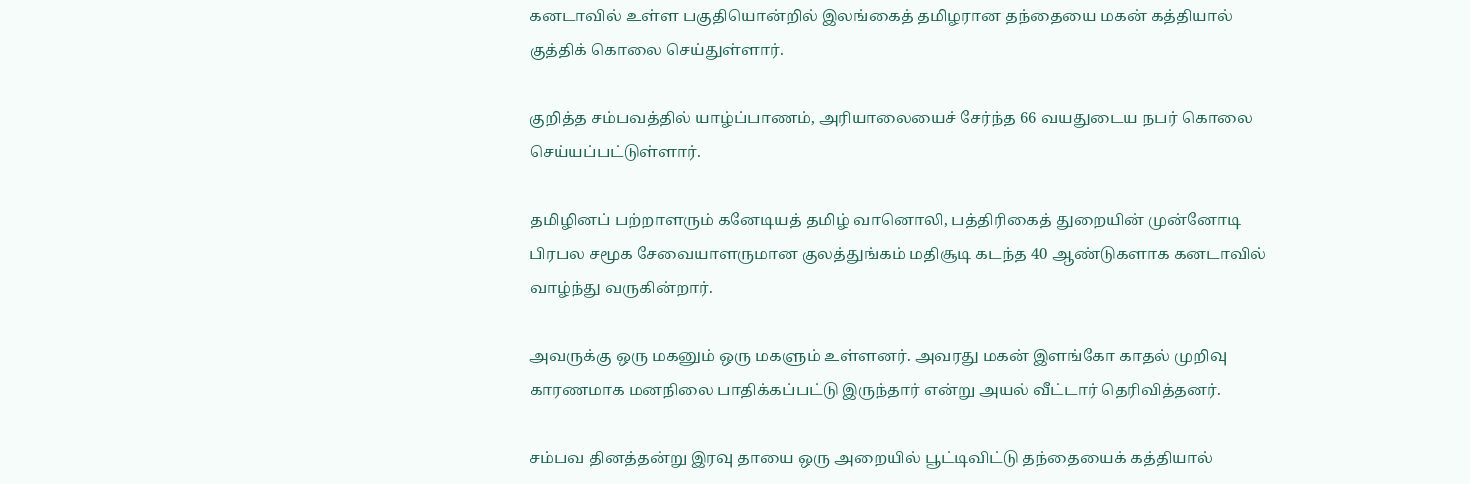கனடாவில் உள்ள பகுதியொன்றில் இலங்கைத் தமிழரான தந்தையை மகன் கத்தியால் குத்திக் கொலை செய்துள்ளார்.

குறித்த சம்பவத்தில் யாழ்ப்பாணம், அரியாலையைச் சேர்ந்த 66 வயதுடைய நபர் கொலை செய்யப்பட்டுள்ளார்.

தமிழினப் பற்றாளரும் கனேடியத் தமிழ் வானொலி, பத்திரிகைத் துறையின் முன்னோடி பிரபல சமூக சேவையாளருமான குலத்துங்கம் மதிசூடி கடந்த 40 ஆண்டுகளாக கனடாவில் வாழ்ந்து வருகின்றார்.

அவருக்கு ஒரு மகனும் ஒரு மகளும் உள்ளனர். அவரது மகன் இளங்கோ காதல் முறிவு காரணமாக மனநிலை பாதிக்கப்பட்டு இருந்தார் என்று அயல் வீட்டார் தெரிவித்தனர்.

சம்பவ தினத்தன்று இரவு தாயை ஒரு அறையில் பூட்டிவிட்டு தந்தையைக் கத்தியால்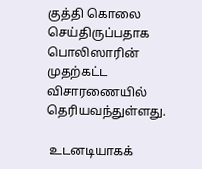குத்தி கொலை செய்திருப்பதாக பொலிஸாரின் முதற்கட்ட விசாரணையில் தெரியவந்துள்ளது.

 உடனடியாகக்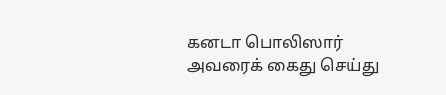கனடா பொலிஸார் அவரைக் கைது செய்து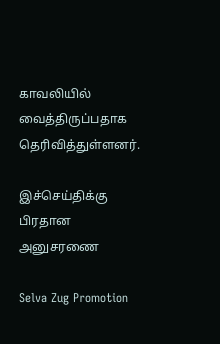காவலியில் வைத்திருப்பதாக தெரிவித்துள்ளனர்.

இச்செய்திக்கு பிரதான அனுசரணை

Selva Zug Promotion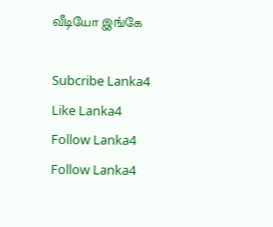வீடியோ இங்கே

Subcribe Lanka4
Like Lanka4
Follow Lanka4
Follow Lanka4